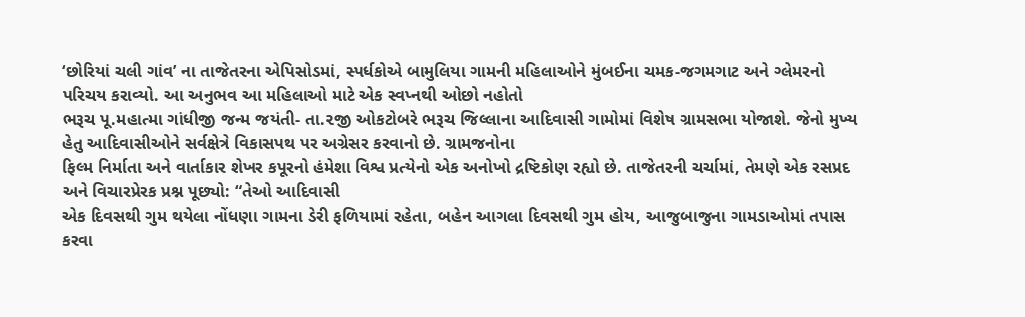‘છોરિયાં ચલી ગાંવ’ ના તાજેતરના એપિસોડમાં, સ્પર્ધકોએ બામુલિયા ગામની મહિલાઓને મુંબઈના ચમક-જગમગાટ અને ગ્લેમરનો પરિચય કરાવ્યો. આ અનુભવ આ મહિલાઓ માટે એક સ્વપ્નથી ઓછો નહોતો
ભરૂચ પૂ.મહાત્મા ગાંધીજી જન્મ જયંતી- તા.૨જી ઓકટોબરે ભરૂચ જિલ્લાના આદિવાસી ગામોમાં વિશેષ ગ્રામસભા યોજાશે. જેનો મુખ્ય હેતુ આદિવાસીઓને સર્વક્ષેત્રે વિકાસપથ પર અગ્રેસર કરવાનો છે. ગ્રામજનોના
ફિલ્મ નિર્માતા અને વાર્તાકાર શેખર કપૂરનો હંમેશા વિશ્વ પ્રત્યેનો એક અનોખો દ્રષ્ટિકોણ રહ્યો છે. તાજેતરની ચર્ચામાં, તેમણે એક રસપ્રદ અને વિચારપ્રેરક પ્રશ્ન પૂછ્યો: “તેઓ આદિવાસી
એક દિવસથી ગુમ થયેલા નોંધણા ગામના ડેરી ફળિયામાં રહેતા, બહેન આગલા દિવસથી ગુમ હોય, આજુબાજુના ગામડાઓમાં તપાસ કરવા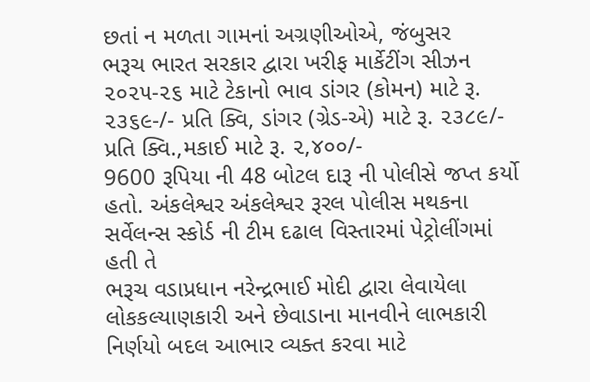છતાં ન મળતા ગામનાં અગ્રણીઓએ, જંબુસર
ભરૂચ ભારત સરકાર દ્વારા ખરીફ માર્કેટીંગ સીઝન ૨૦૨૫-૨૬ માટે ટેકાનો ભાવ ડાંગર (કોમન) માટે રૂ. ૨૩૬૯-/- પ્રતિ ક્વિ, ડાંગર (ગ્રેડ-એ) માટે રૂ. ૨૩૮૯/- પ્રતિ ક્વિ.,મકાઈ માટે રૂ. ૨,૪૦૦/-
9600 રૂપિયા ની 48 બોટલ દારૂ ની પોલીસે જપ્ત કર્યો હતો. અંકલેશ્વર અંકલેશ્વર રૂરલ પોલીસ મથકના સર્વેલન્સ સ્કોર્ડ ની ટીમ દઢાલ વિસ્તારમાં પેટ્રોલીંગમાં હતી તે
ભરૂચ વડાપ્રધાન નરેન્દ્રભાઈ મોદી દ્વારા લેવાયેલા લોકકલ્યાણકારી અને છેવાડાના માનવીને લાભકારી નિર્ણયો બદલ આભાર વ્યક્ત કરવા માટે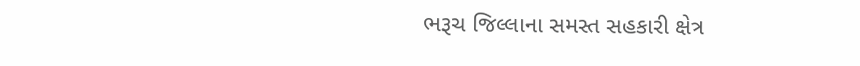ભરૂચ જિલ્લાના સમસ્ત સહકારી ક્ષેત્ર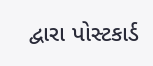દ્વારા પોસ્ટકાર્ડ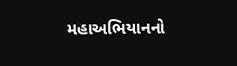મહાઅભિયાનનો